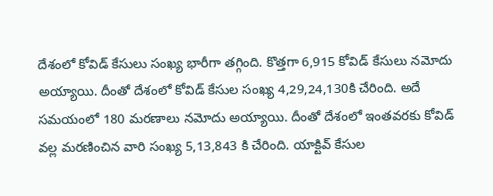దేశంలో కోవిడ్ కేసులు సంఖ్య భారీగా తగ్గింది. కొత్తగా 6,915 కోవిడ్ కేసులు నమోదు అయ్యాయి. దీంతో దేశంలో కోవిడ్ కేసుల సంఖ్య 4,29,24,130కి చేరింది. అదే సమయంలో 180 మరణాలు నమోదు అయ్యాయి. దీంతో దేశంలో ఇంతవరకు కోవిడ్ వల్ల మరణించిన వారి సంఖ్య 5,13,843 కి చేరింది. యాక్టివ్ కేసుల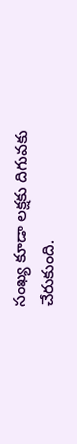సంఖ్య కూడా లక్షకు దిగువకు చేరుకుంది.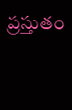ప్రస్తుతం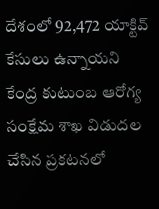దేశంలో 92,472 యాక్టివ్ కేసులు ఉన్నాయని కేంద్ర కుటుంబ ఆరోగ్య సంక్షేమ శాఖ విడుదల చేసిన ప్రకటనలో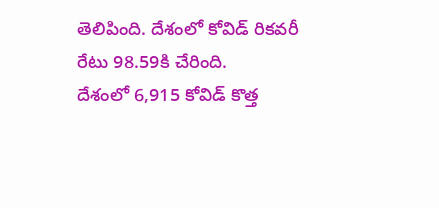తెలిపింది. దేశంలో కోవిడ్ రికవరీ రేటు 98.59కి చేరింది.
దేశంలో 6,915 కోవిడ్ కొత్త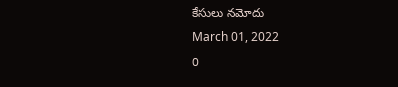కేసులు నమోదు
March 01, 2022
0